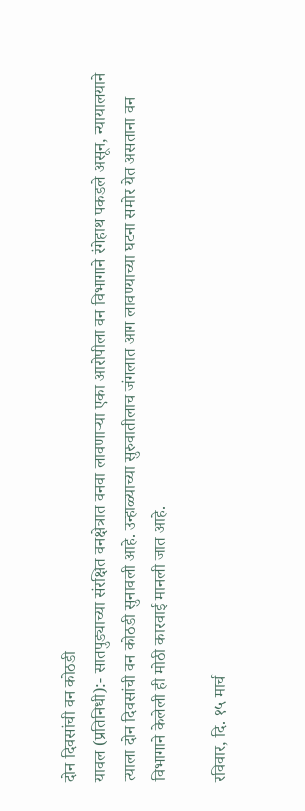दोन दिवसांची वन कोठडी
यावल (प्रतिनिधी):- सातपुड्याच्या संरक्षित वनक्षेत्रात वनवा लावणाऱ्या एका आरोपीला वन विभागाने रंगेहाथ पकडले असून, न्यायालयाने त्याला दोन दिवसांची वन कोठडी सुनावली आहे. उन्हाळ्याच्या सुरुवातीलाच जंगलात आग लावण्याच्या घटना समोर येत असताना वन विभागाने केलेली ही मोठी कारवाई मानली जात आहे.

रविवार, दि. १५ मार्च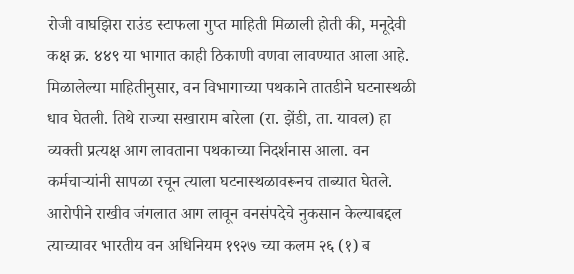रोजी वाघझिरा राउंड स्टाफला गुप्त माहिती मिळाली होती की, मनूदेवी कक्ष क्र. ४४९ या भागात काही ठिकाणी वणवा लावण्यात आला आहे. मिळालेल्या माहितीनुसार, वन विभागाच्या पथकाने तातडीने घटनास्थळी धाव घेतली. तिथे राज्या सखाराम बारेला (रा. झेंडी, ता. यावल) हा व्यक्ती प्रत्यक्ष आग लावताना पथकाच्या निदर्शनास आला. वन कर्मचाऱ्यांनी सापळा रचून त्याला घटनास्थळावरूनच ताब्यात घेतले.
आरोपीने राखीव जंगलात आग लावून वनसंपदेचे नुकसान केल्याबद्दल त्याच्यावर भारतीय वन अधिनियम १९२७ च्या कलम २६ (१) ब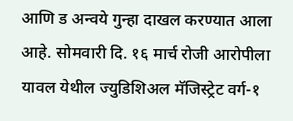आणि ड अन्वये गुन्हा दाखल करण्यात आला आहे. सोमवारी दि. १६ मार्च रोजी आरोपीला यावल येथील ज्युडिशिअल मॅजिस्ट्रेट वर्ग-१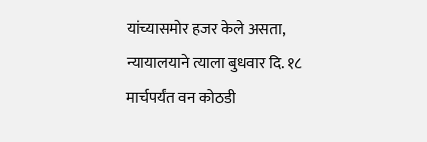यांच्यासमोर हजर केले असता, न्यायालयाने त्याला बुधवार दि. १८ मार्चपर्यंत वन कोठडी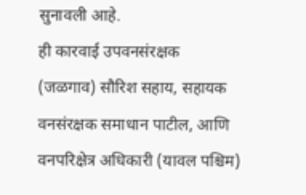सुनावली आहे.
ही कारवाई उपवनसंरक्षक (जळगाव) सौरिश सहाय, सहायक वनसंरक्षक समाधान पाटील, आणि वनपरिक्षेत्र अधिकारी (यावल पश्चिम)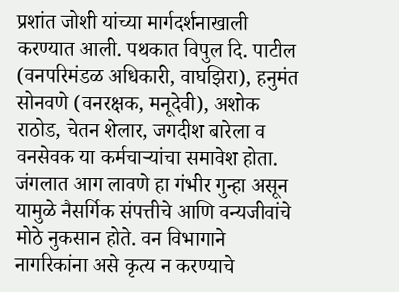प्रशांत जोशी यांच्या मार्गदर्शनाखाली करण्यात आली. पथकात विपुल दि. पाटील (वनपरिमंडळ अधिकारी, वाघझिरा), हनुमंत सोनवणे (वनरक्षक, मनूदेवी), अशोक राठोड, चेतन शेलार, जगदीश बारेला व वनसेवक या कर्मचाऱ्यांचा समावेश होता. जंगलात आग लावणे हा गंभीर गुन्हा असून यामुळे नैसर्गिक संपत्तीचे आणि वन्यजीवांचे मोठे नुकसान होते. वन विभागाने नागरिकांना असे कृत्य न करण्याचे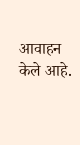आवाहन केले आहे.